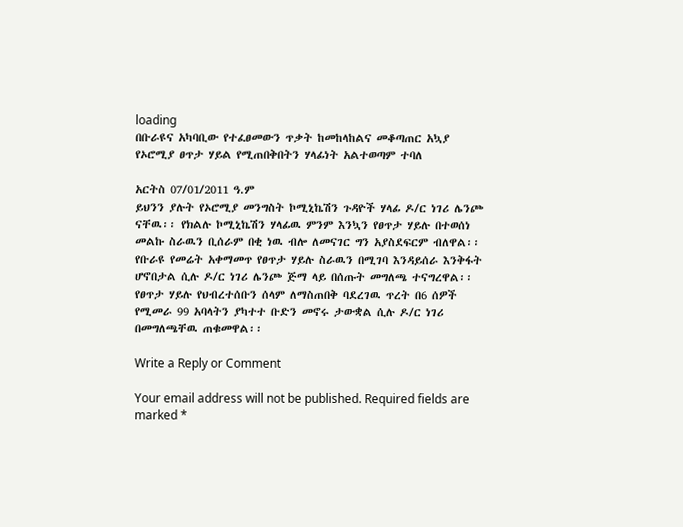loading
በቡራዩና አካባቢው የተፈፀመውን ጥቃት ከመከላከልና መቆጣጠር አኳያ የኦሮሚያ ፀጥታ ሃይል የሚጠበቅበትን ሃላፊነት አልተወጣም ተባለ

አርትስ 07/01/2011 ዓ.ም
ይህንን ያሉት የኦሮሚያ መንግስት ኮሚኒኬሽን ጉዳዮች ሃላፊ ዶ/ር ነገሪ ሌንጮ ናቸዉ፡፡ የክልሉ ኮሚኒኬሽን ሃላፊዉ ምንም እንኳን የፀጥታ ሃይሉ በተወሰነ መልኩ ስራዉን ቢሰራም በቂ ነዉ ብሎ ለመናገር ግን አያስደፍርም ብለዋል፡፡
የቡራዩ የመሬት አቀማመጥ የፀጥታ ሃይሉ ስራዉን በሚገባ እንዳይሰራ እንቅፋት ሆኖበታል ሲሉ ዶ/ር ነገሪ ሌንጮ ጅማ ላይ በሰጡት መግለጫ ተናግረዋል፡፡
የፀጥታ ሃይሉ የህብረተሰቡን ሰላም ለማስጠበቅ ባደረገዉ ጥረት በ6 ሰዎች የሚመራ 99 አባላትን ያካተተ ቡድን መኖሩ ታውቋል ሲሉ ዶ/ር ነገሪ በመግለጫቸዉ ጠቁመዋል፡፡

Write a Reply or Comment

Your email address will not be published. Required fields are marked *